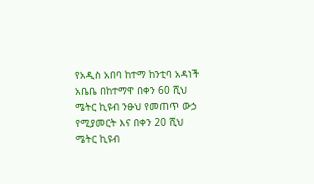የአዲስ አበባ ከተማ ከንቲባ አዳነች አቤቤ በከተማዋ በቀን 60 ሺህ ሜትር ኪዩብ ንፁህ የመጠጥ ውኃ የሚያመርት እና በቀን 20 ሺህ ሜትር ኪዩብ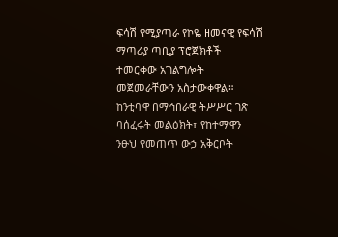ፍሳሽ የሚያጣራ የኮዬ ዘመናዊ የፍሳሽ ማጣሪያ ጣቢያ ፕሮጀክቶች ተመርቀው አገልግሎት መጀመራቸውን አስታውቀዋል።
ከንቲባዋ በማኅበራዊ ትሥሥር ገጽ ባሰፈሩት መልዕክት፣ የከተማዋን ንፁህ የመጠጥ ውኃ አቅርቦት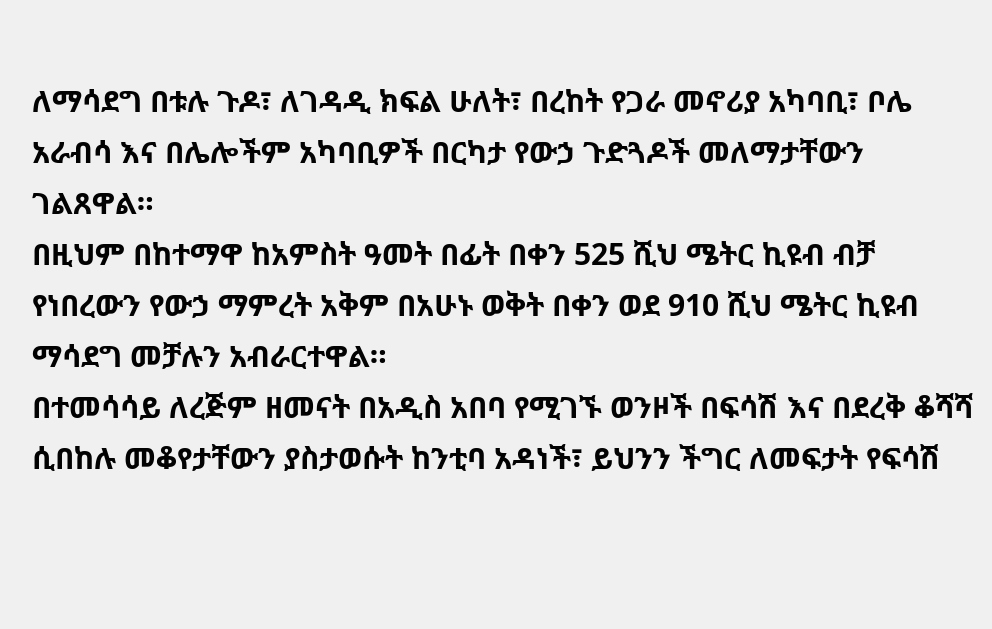ለማሳደግ በቱሉ ጉዶ፣ ለገዳዲ ክፍል ሁለት፣ በረከት የጋራ መኖሪያ አካባቢ፣ ቦሌ አራብሳ እና በሌሎችም አካባቢዎች በርካታ የውኃ ጉድጓዶች መለማታቸውን ገልጸዋል።
በዚህም በከተማዋ ከአምስት ዓመት በፊት በቀን 525 ሺህ ሜትር ኪዩብ ብቻ የነበረውን የውኃ ማምረት አቅም በአሁኑ ወቅት በቀን ወደ 910 ሺህ ሜትር ኪዩብ ማሳደግ መቻሉን አብራርተዋል።
በተመሳሳይ ለረጅም ዘመናት በአዲስ አበባ የሚገኙ ወንዞች በፍሳሽ እና በደረቅ ቆሻሻ ሲበከሉ መቆየታቸውን ያስታወሱት ከንቲባ አዳነች፣ ይህንን ችግር ለመፍታት የፍሳሽ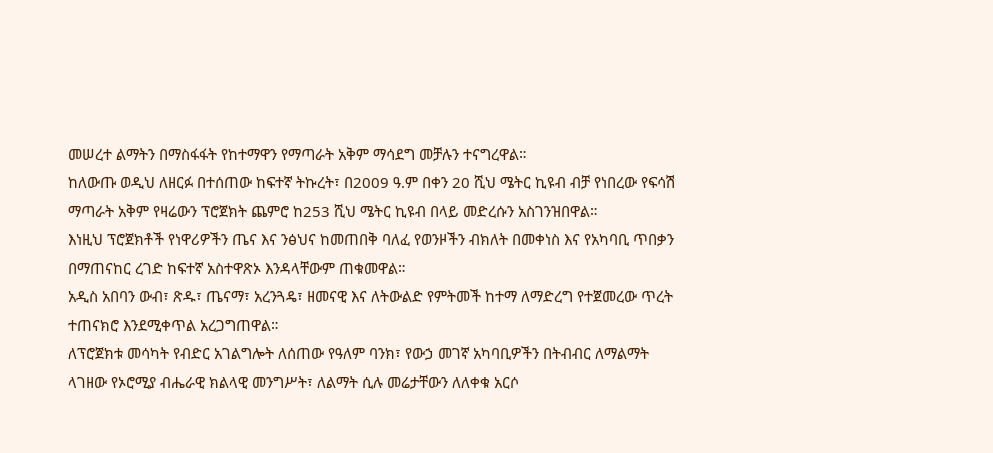መሠረተ ልማትን በማስፋፋት የከተማዋን የማጣራት አቅም ማሳደግ መቻሉን ተናግረዋል።
ከለውጡ ወዲህ ለዘርፉ በተሰጠው ከፍተኛ ትኩረት፣ በ2009 ዓ.ም በቀን 20 ሺህ ሜትር ኪዩብ ብቻ የነበረው የፍሳሽ ማጣራት አቅም የዛሬውን ፕሮጀክት ጨምሮ ከ253 ሺህ ሜትር ኪዩብ በላይ መድረሱን አስገንዝበዋል።
እነዚህ ፕሮጀክቶች የነዋሪዎችን ጤና እና ንፅህና ከመጠበቅ ባለፈ የወንዞችን ብክለት በመቀነስ እና የአካባቢ ጥበቃን በማጠናከር ረገድ ከፍተኛ አስተዋጽኦ እንዳላቸውም ጠቁመዋል።
አዲስ አበባን ውብ፣ ጽዱ፣ ጤናማ፣ አረንጓዴ፣ ዘመናዊ እና ለትውልድ የምትመች ከተማ ለማድረግ የተጀመረው ጥረት ተጠናክሮ እንደሚቀጥል አረጋግጠዋል።
ለፕሮጀክቱ መሳካት የብድር አገልግሎት ለሰጠው የዓለም ባንክ፣ የውኃ መገኛ አካባቢዎችን በትብብር ለማልማት ላገዘው የኦሮሚያ ብሔራዊ ክልላዊ መንግሥት፣ ለልማት ሲሉ መሬታቸውን ለለቀቁ አርሶ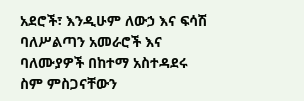አደሮች፣ እንዲሁም ለውኃ እና ፍሳሽ ባለሥልጣን አመራሮች እና ባለሙያዎች በከተማ አስተዳደሩ ስም ምስጋናቸውን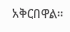አቅርበዋል።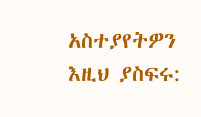አስተያየትዎን እዚህ ያስፍሩ: